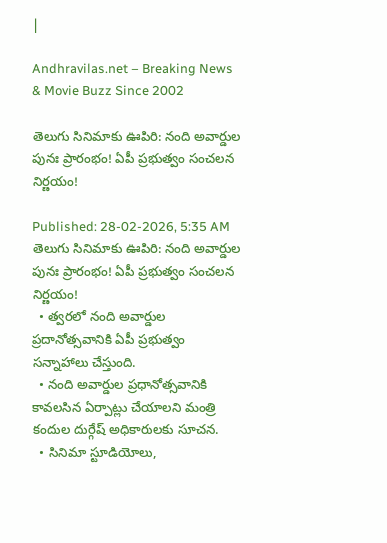|

Andhravilas.net – Breaking News & Movie Buzz Since 2002

తెలుగు సినిమాకు ఊపిరి: నంది అవార్డుల పునః ప్రారంభం! ఏపీ ప్రభుత్వం సంచలన నిర్ణయం!

Published: 28-02-2026, 5:35 AM
తెలుగు సినిమాకు ఊపిరి: నంది అవార్డుల పునః ప్రారంభం! ఏపీ ప్రభుత్వం సంచలన నిర్ణయం!
  • త్వరలో నంది అవార్డుల ప్రదానోత్సవానికి ఏపీ ప్రభుత్వం సన్నాహాలు చేస్తుంది.
  • నంది అవార్డుల ప్రధానోత్సవానికి కావలసిన ఏర్పాట్లు చేయాలని మంత్రి కందుల దుర్గేష్ అధికారులకు సూచన.
  • సినిమా స్టూడియోలు,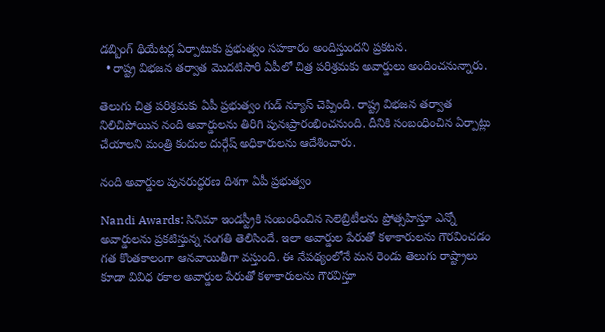డబ్బింగ్ థియేటర్ల ఏర్పాటుకు ప్రభుత్వం సహకారం అందిస్తుందని ప్రకటన.
  • రాష్ట్ర విభజన తర్వాత మొదటిసారి ఏపీలో చిత్ర పరిశ్రమకు అవార్డులు అందించనున్నారు.

తెలుగు చిత్ర పరిశ్రమకు ఏపీ ప్రభుత్వం గుడ్ న్యూస్ చెప్పింది. రాష్ట్ర విభజన తర్వాత నిలిచిపోయిన నంది అవార్డులను తిరిగి పునఃప్రారంభించనుంది. దీనికి సంబంధించిన ఏర్పాట్లు చేయాలని మంత్రి కందుల దుర్గేష్ అధికారులను ఆదేశించారు.

నంది అవార్డుల పునరుద్ధరణ దిశగా ఏపీ ప్రభుత్వం

Nandi Awards: సినిమా ఇండస్ట్రీకి సంబంధించిన సెలెబ్రిటీలను ప్రోత్సహిస్తూ ఎన్నో అవార్డులను ప్రకటిస్తున్న సంగతి తెలిసిందే. ఇలా అవార్డుల పేరుతో కళాకారులను గౌరవించడం గత కొంతకాలంగా ఆనవాయితీగా వస్తుంది. ఈ నేపథ్యంలోనే మన రెండు తెలుగు రాష్ట్రాలు కూడా వివిధ రకాల అవార్డుల పేరుతో కళాకారులను గౌరవిస్తూ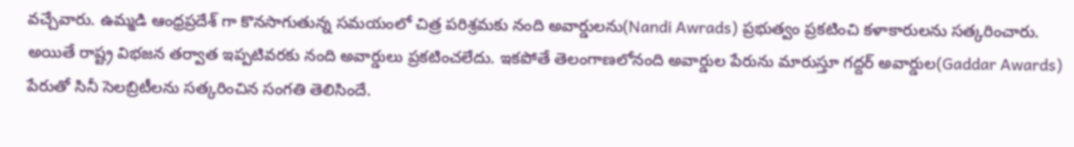వచ్చేవారు. ఉమ్మడి ఆంధ్రప్రదేశ్ గా కొనసాగుతున్న సమయంలో చిత్ర పరిశ్రమకు నంది అవార్డులను(Nandi Awrads) ప్రభుత్వం ప్రకటించి కళాకారులను సత్కరించారు. అయితే రాష్ట్ర విభజన తర్వాత ఇప్పటివరకు నంది అవార్డులు ప్రకటించలేదు. ఇకపోతే తెలంగాణలోనంది అవార్డుల పేరును మారుస్తూ గద్దర్ అవార్డుల(Gaddar Awards) పేరుతో సినీ సెలబ్రిటీలను సత్కరించిన సంగతి తెలిసిందే.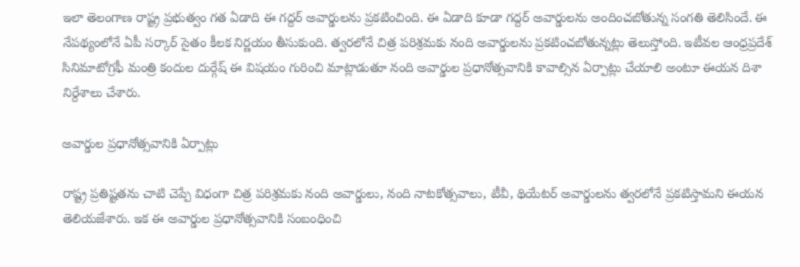ఇలా తెలంగాణ రాష్ట్ర ప్రభుత్వం గత ఏడాది ఈ గద్దర్ అవార్డులను ప్రకటించింది. ఈ ఏడాది కూడా గద్దర్ అవార్డులను అందించబోతున్న సంగతి తెలిసిందే. ఈ నేపథ్యంలోనే ఏపీ సర్కార్ సైతం కీలక నిర్ణయం తీసుకుంది. త్వరలోనే చిత్ర పరిశ్రమకు నంది అవార్డులను ప్రకటించబోతున్నట్లు తెలుస్తోంది. ఇటీవల ఆంధ్రప్రదేశ్ సినిమాటోగ్రఫీ మంత్రి కందుల దుర్గేష్ ఈ విషయం గురించి మాట్లాడుతూ నంది అవార్డుల ప్రధానోత్సవానికి కావాల్సిన ఏర్పాట్లు చేయాలి అంటూ ఈయన దిశా నిర్దేశాలు చేశారు.

అవార్డుల ప్రధానోత్సవానికి ఏర్పాట్లు

రాష్ట్ర ప్రతిష్టతను చాటి చెప్పే విధంగా చిత్ర పరిశ్రమకు నంది అవార్డులు, నంది నాటకోత్సవాలు, టీవీ, థియేటర్ అవార్డులను త్వరలోనే ప్రకటిస్తామని ఈయన తెలియజేశారు. ఇక ఈ అవార్డుల ప్రధానోత్సవానికి సంబంధించి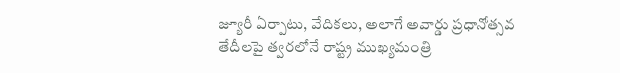జ్యూరీ ఏర్పాటు, వేదికలు, అలాగే అవార్డు ప్రధానోత్సవ తేదీలపై త్వరలోనే రాష్ట్ర ముఖ్యమంత్రి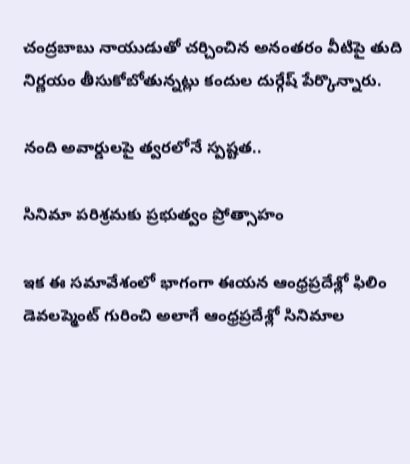చంద్రబాబు నాయుడుతో చర్చించిన అనంతరం వీటిపై తుది నిర్ణయం తీసుకోబోతున్నట్లు కందుల దుర్గేష్ పేర్కొన్నారు.

నంది అవార్డులపై త్వరలోనే స్పష్టత..

సినిమా పరిశ్రమకు ప్రభుత్వం ప్రోత్సాహం

ఇక ఈ సమావేశంలో భాగంగా ఈయన ఆంధ్రప్రదేశ్లో ఫిలిం డెవలప్మెంట్ గురించి అలాగే ఆంధ్రప్రదేశ్లో సినిమాల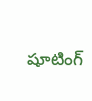షూటింగ్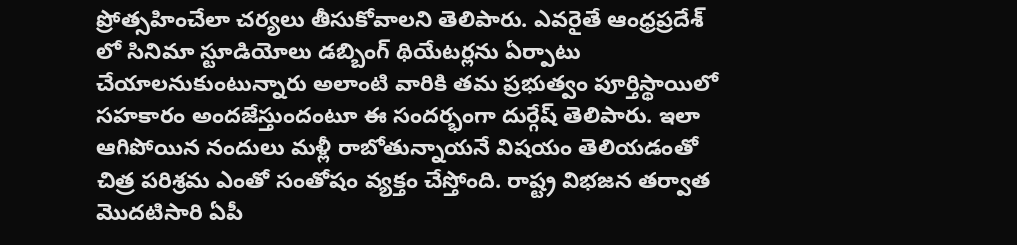ప్రోత్సహించేలా చర్యలు తీసుకోవాలని తెలిపారు. ఎవరైతే ఆంధ్రప్రదేశ్ లో సినిమా స్టూడియోలు డబ్బింగ్ థియేటర్లను ఏర్పాటు చేయాలనుకుంటున్నారు అలాంటి వారికి తమ ప్రభుత్వం పూర్తిస్థాయిలో సహకారం అందజేస్తుందంటూ ఈ సందర్భంగా దుర్గేష్ తెలిపారు. ఇలా ఆగిపోయిన నందులు మళ్లీ రాబోతున్నాయనే విషయం తెలియడంతో చిత్ర పరిశ్రమ ఎంతో సంతోషం వ్యక్తం చేస్తోంది. రాష్ట్ర విభజన తర్వాత మొదటిసారి ఏపీ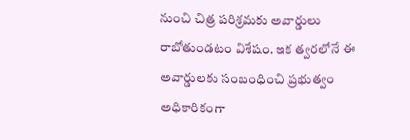నుంచి చిత్ర పరిశ్రమకు అవార్డులు రాబోతుండటం విశేషం. ఇక త్వరలోనే ఈ అవార్డులకు సంబంధించి ప్రభుత్వం అధికారికంగా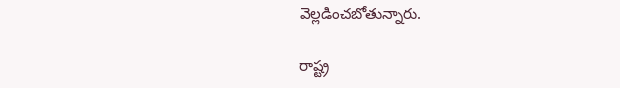వెల్లడించబోతున్నారు.

రాష్ట్ర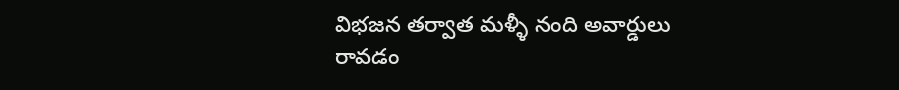విభజన తర్వాత మళ్ళీ నంది అవార్డులు రావడం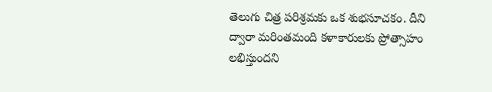తెలుగు చిత్ర పరిశ్రమకు ఒక శుభసూచకం. దీని ద్వారా మరింతమంది కళాకారులకు ప్రోత్సాహం లభిస్తుందని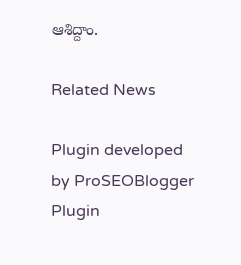ఆశిద్దాం.

Related News

Plugin developed by ProSEOBlogger
Plugin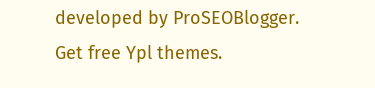developed by ProSEOBlogger. Get free Ypl themes.